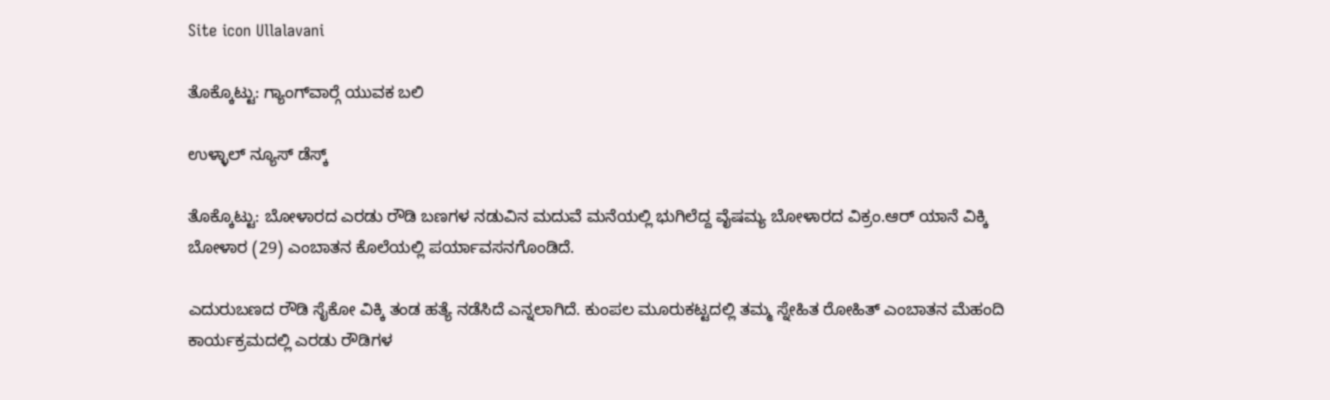Site icon Ullalavani

ತೊಕ್ಕೊಟ್ಟು: ಗ್ಯಾಂಗ್‍ವಾರ್‍ಗೆ ಯುವಕ ಬಲಿ

ಉಳ್ಳಾಲ್ ನ್ಯೂಸ್ ಡೆಸ್ಕ್

ತೊಕ್ಕೊಟ್ಟು: ಬೋಳಾರದ ಎರಡು ರೌಡಿ ಬಣಗಳ ನಡುವಿನ ಮದುವೆ ಮನೆಯಲ್ಲಿ ಭುಗಿಲೆದ್ದ ವೈಷಮ್ಯ ಬೋಳಾರದ ವಿಕ್ರಂ.ಆರ್ ಯಾನೆ ವಿಕ್ಕಿ ಬೋಳಾರ (29) ಎಂಬಾತನ ಕೊಲೆಯಲ್ಲಿ ಪರ್ಯಾವಸನಗೊಂಡಿದೆ.

ಎದುರುಬಣದ ರೌಡಿ ಸೈಕೋ ವಿಕ್ಕಿ ತಂಡ ಹತ್ಯೆ ನಡೆಸಿದೆ ಎನ್ನಲಾಗಿದೆ. ಕುಂಪಲ ಮೂರುಕಟ್ಟದಲ್ಲಿ ತಮ್ಮ ಸ್ನೇಹಿತ ರೋಹಿತ್ ಎಂಬಾತನ ಮೆಹಂದಿ ಕಾರ್ಯಕ್ರಮದಲ್ಲಿ ಎರಡು ರೌಡಿಗಳ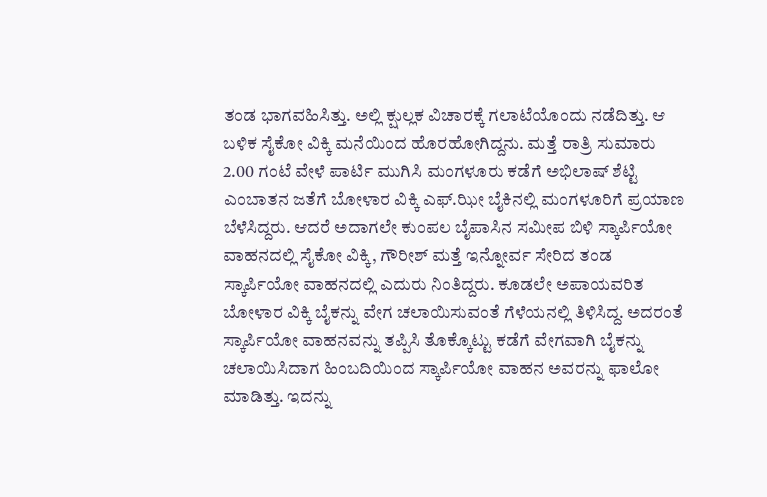ತಂಡ ಭಾಗವಹಿಸಿತ್ತು. ಅಲ್ಲಿ ಕ್ಷುಲ್ಲಕ ವಿಚಾರಕ್ಕೆ ಗಲಾಟೆಯೊಂದು ನಡೆದಿತ್ತು. ಆ ಬಳಿಕ ಸೈಕೋ ವಿಕ್ಕಿ ಮನೆಯಿಂದ ಹೊರಹೋಗಿದ್ದನು. ಮತ್ತೆ ರಾತ್ರಿ ಸುಮಾರು 2.00 ಗಂಟೆ ವೇಳೆ ಪಾರ್ಟಿ ಮುಗಿಸಿ ಮಂಗಳೂರು ಕಡೆಗೆ ಅಭಿಲಾಷ್ ಶೆಟ್ಟಿ ಎಂಬಾತನ ಜತೆಗೆ ಬೋಳಾರ ವಿಕ್ಕಿ ಎಫ್.ಝೀ ಬೈಕಿನಲ್ಲಿ ಮಂಗಳೂರಿಗೆ ಪ್ರಯಾಣ ಬೆಳೆಸಿದ್ದರು. ಆದರೆ ಅದಾಗಲೇ ಕುಂಪಲ ಬೈಪಾಸಿನ ಸಮೀಪ ಬಿಳಿ ಸ್ಕಾರ್ಪಿಯೋ ವಾಹನದಲ್ಲಿ ಸೈಕೋ ವಿಕ್ಕಿ, ಗೌರೀಶ್ ಮತ್ತೆ ಇನ್ನೋರ್ವ ಸೇರಿದ ತಂಡ ಸ್ಕಾರ್ಪಿಯೋ ವಾಹನದಲ್ಲಿ ಎದುರು ನಿಂತಿದ್ದರು. ಕೂಡಲೇ ಅಪಾಯವರಿತ ಬೋಳಾರ ವಿಕ್ಕಿ ಬೈಕನ್ನು ವೇಗ ಚಲಾಯಿಸುವಂತೆ ಗೆಳೆಯನಲ್ಲಿ ತಿಳಿಸಿದ್ದ. ಅದರಂತೆ ಸ್ಕಾರ್ಪಿಯೋ ವಾಹನವನ್ನು ತಪ್ಪಿಸಿ ತೊಕ್ಕೊಟ್ಟು ಕಡೆಗೆ ವೇಗವಾಗಿ ಬೈಕನ್ನು ಚಲಾಯಿಸಿದಾಗ ಹಿಂಬದಿಯಿಂದ ಸ್ಕಾರ್ಪಿಯೋ ವಾಹನ ಅವರನ್ನು ಫಾಲೋ ಮಾಡಿತ್ತು. ಇದನ್ನು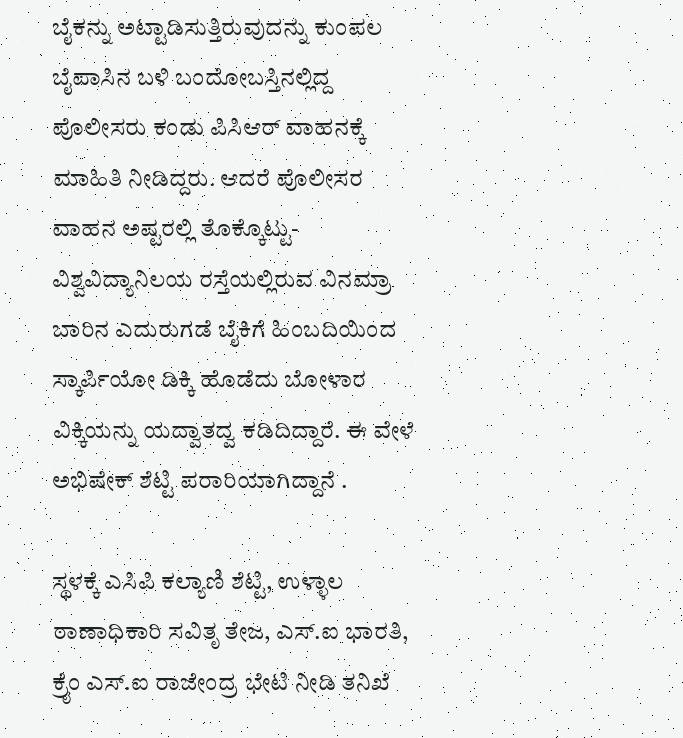ಬೈಕನ್ನು ಅಟ್ಟಾಡಿಸುತ್ತಿರುವುದನ್ನು ಕುಂಪಲ ಬೈಪಾಸಿನ ಬಳಿ ಬಂದೋಬಸ್ತಿನಲ್ಲಿದ್ದ ಪೊಲೀಸರು ಕಂಡು ಪಿಸಿಆರ್ ವಾಹನಕ್ಕೆ ಮಾಹಿತಿ ನೀಡಿದ್ದರು. ಆದರೆ ಪೊಲೀಸರ ವಾಹನ ಅಷ್ಟರಲ್ಲಿ ತೊಕ್ಕೊಟ್ಟು-ವಿಶ್ವವಿದ್ಯಾನಿಲಯ ರಸ್ತೆಯಲ್ಲಿರುವ ವಿನಮ್ರಾ ಬಾರಿನ ಎದುರುಗಡೆ ಬೈಕಿಗೆ ಹಿಂಬದಿಯಿಂದ ಸ್ಕಾರ್ಪಿಯೋ ಡಿಕ್ಕಿ ಹೊಡೆದು ಬೋಳಾರ ವಿಕ್ಕಿಯನ್ನು ಯದ್ವಾತದ್ವ ಕಡಿದಿದ್ದಾರೆ. ಈ ವೇಳೆ ಅಭಿಷೇಕ್ ಶೆಟ್ಟಿ ಪರಾರಿಯಾಗಿದ್ದಾನೆ .

ಸ್ಥಳಕ್ಕೆ ಎಸಿಪಿ ಕಲ್ಯಾಣಿ ಶೆಟ್ಟಿ, ಉಳ್ಳಾಲ ಠಾಣಾಧಿಕಾರಿ ಸವಿತೃ ತೇಜ, ಎಸ್.ಐ ಭಾರತಿ, ಕ್ರೈಂ ಎಸ್.ಐ ರಾಜೇಂದ್ರ ಭೇಟಿ ನೀಡಿ ತನಿಖೆ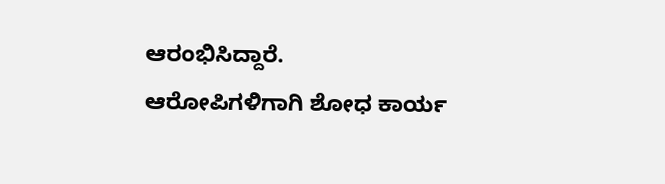ಆರಂಭಿಸಿದ್ದಾರೆ. ಆರೋಪಿಗಳಿಗಾಗಿ ಶೋಧ ಕಾರ್ಯ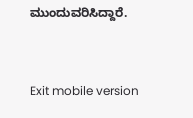ಮುಂದುವರಿಸಿದ್ದಾರೆ.



Exit mobile version